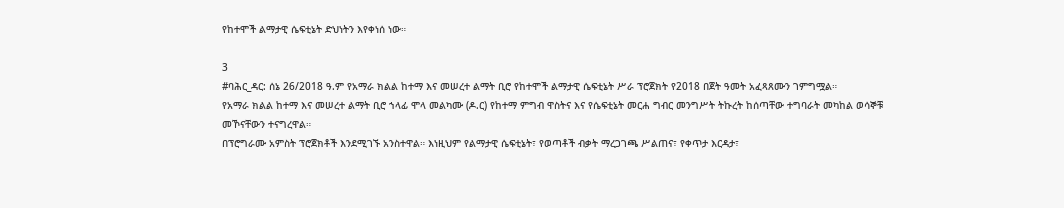የከተሞች ልማታዊ ሴፍቲኔት ድህነትን እየቀነሰ ነው።

3
#ባሕር_ዳር: ሰኔ 26/2018 ዓ.ም የአማራ ክልል ከተማ እና መሠረተ ልማት ቢሮ የከተሞች ልማታዊ ሴፍቲኔት ሥራ ፕሮጀክት የ2018 በጀት ዓመት አፈጻጸሙን ገምግሟል።
የአማራ ክልል ከተማ እና መሠረተ ልማት ቢሮ ኀላፊ ሞላ መልካሙ (ዶ.ር) የከተማ ምግብ ዋስትና እና የሴፍቲኔት መርሐ ግብር መንግሥት ትኩረት ከሰጣቸው ተግባራት መካከል ወሳኞቹ መኾናቸውን ተናግረዋል።
በፕሮግራሙ አምስት ፕሮጀክቶች እንደሚገኙ አንስተዋል። እነዚህም የልማታዊ ሴፍቲኔት፣ የወጣቶች ብቃት ማረጋገጫ ሥልጠና፣ የቀጥታ እርዳታ፣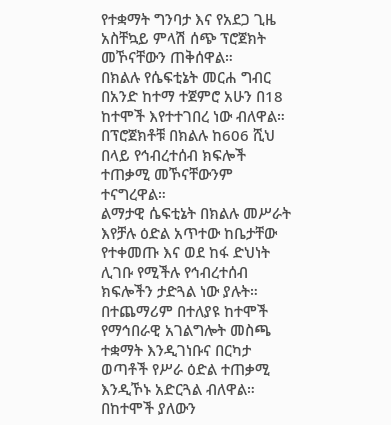የተቋማት ግንባታ እና የአደጋ ጊዜ አስቸኳይ ምላሽ ሰጭ ፕሮጀክት መኾናቸውን ጠቅሰዋል።
በክልሉ የሴፍቲኔት መርሐ ግብር በአንድ ከተማ ተጀምሮ አሁን በ18 ከተሞች እየተተገበረ ነው ብለዋል። በፕሮጀክቶቹ በክልሉ ከ606 ሺህ በላይ የኅብረተሰብ ክፍሎች ተጠቃሚ መኾናቸውንም ተናግረዋል።
ልማታዊ ሴፍቲኔት በክልሉ መሥራት እየቻሉ ዕድል አጥተው ከቤታቸው የተቀመጡ እና ወደ ከፋ ድህነት ሊገቡ የሚችሉ የኅብረተሰብ ክፍሎችን ታድጓል ነው ያሉት። በተጨማሪም በተለያዩ ከተሞች የማኅበራዊ አገልግሎት መስጫ ተቋማት እንዲገነቡና በርካታ ወጣቶች የሥራ ዕድል ተጠቃሚ እንዲኾኑ አድርጓል ብለዋል።
በከተሞች ያለውን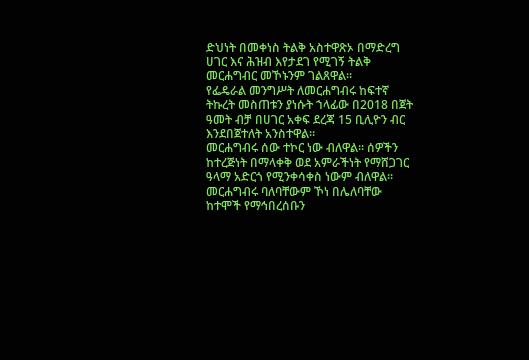ድህነት በመቀነስ ትልቅ አስተዋጽኦ በማድረግ ሀገር እና ሕዝብ እየታደገ የሚገኝ ትልቅ መርሐግብር መኾኑንም ገልጸዋል።
የፌዴራል መንግሥት ለመርሐግብሩ ከፍተኛ ትኩረት መስጠቱን ያነሱት ኀላፊው በ2018 በጀት ዓመት ብቻ በሀገር አቀፍ ደረጃ 15 ቢሊዮን ብር እንደበጀተለት አንስተዋል።
መርሐግብሩ ሰው ተኮር ነው ብለዋል። ሰዎችን ከተረጅነት በማላቀቅ ወደ አምራችነት የማሸጋገር ዓላማ አድርጎ የሚንቀሳቀስ ነውም ብለዋል።
መርሐግብሩ ባለባቸውም ኾነ በሌለባቸው ከተሞች የማኅበረሰቡን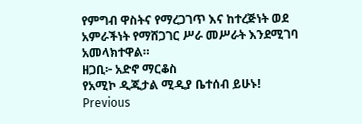የምግብ ዋስትና የማረጋገጥ እና ከተረጅነት ወደ አምራችነት የማሸጋገር ሥራ መሥራት እንደሚገባ አመላክተዋል።
ዘጋቢ፦ አድኖ ማርቆስ
የአሚኮ ዲጂታል ሚዲያ ቤተሰብ ይሁኑ!
Previous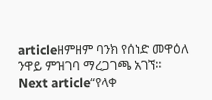articleዘምዘም ባንክ የሰነድ መዋዕለ ንዋይ ምዝገባ ማረጋገጫ አገኘ።
Next article“የላቀ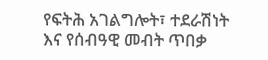የፍትሕ አገልግሎት፣ ተደራሽነት እና የሰብዓዊ መብት ጥበቃ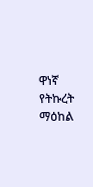ዋነኛ የትኩረት ማዕከል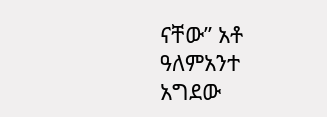ናቸው” አቶ ዓለምአንተ አግደው